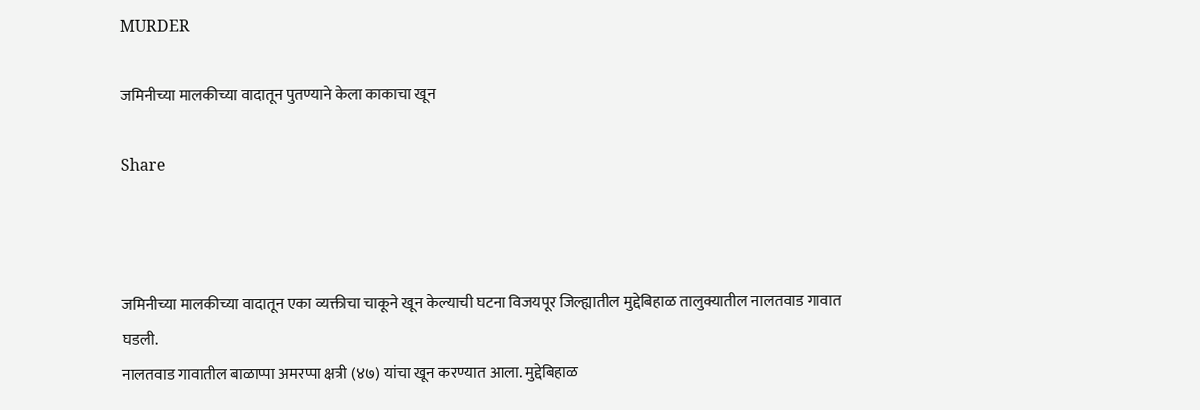MURDER

जमिनीच्या मालकीच्या वादातून पुतण्याने केला काकाचा खून

Share



जमिनीच्या मालकीच्या वादातून एका व्यक्तीचा चाकूने खून केल्याची घटना विजयपूर जिल्ह्यातील मुद्देबिहाळ तालुक्यातील नालतवाड गावात घडली.
नालतवाड गावातील बाळाप्पा अमरप्पा क्षत्री (४७) यांचा खून करण्यात आला. मुद्देबिहाळ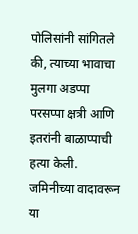पोलिसांनी सांगितले की, त्याच्या भावाचा मुलगा अडप्पा परसप्पा क्षत्री आणि इतरांनी बाळाप्पाची हत्या केली. जमिनीच्या वादावरून या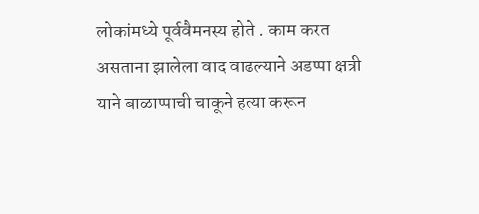लोकांमध्ये पूर्ववैमनस्य होते . काम करत असताना झालेला वाद वाढल्याने अडप्पा क्षत्री याने बाळाप्पाची चाकूने हत्या करून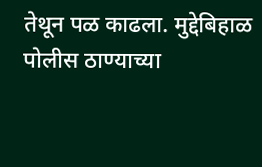तेथून पळ काढला. मुद्देबिहाळ पोलीस ठाण्याच्या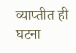व्याप्तीत ही घटना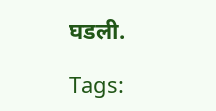घडली.

Tags: